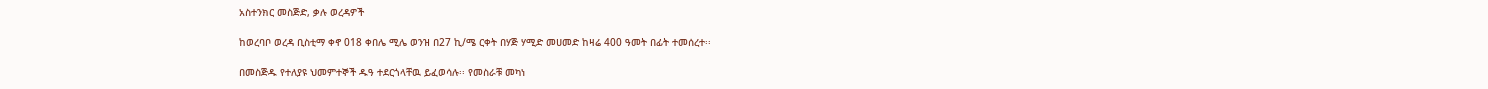አስተንክር መስጅድ, ቃሉ ወረዳዎች

ከወረባቦ ወረዳ ቢስቲማ ቀኖ 018 ቀበሌ ሚሌ ወንዝ በ27 ኪ/ሜ ርቀት በሃጅ ሃሚድ መሀመድ ከዛሬ 400 ዓመት በፊት ተመሰረተ፡፡

በመስጅዱ የተለያዩ ህመምተኞች ዱዓ ተደርጎላቸዉ ይፈወሳሉ፡፡ የመስራቹ መካነ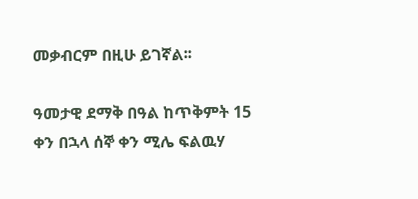መቃብርም በዚሁ ይገኛል፡፡

ዓመታዊ ደማቅ በዓል ከጥቅምት 15 ቀን በኋላ ሰኞ ቀን ሚሌ ፍልዉሃ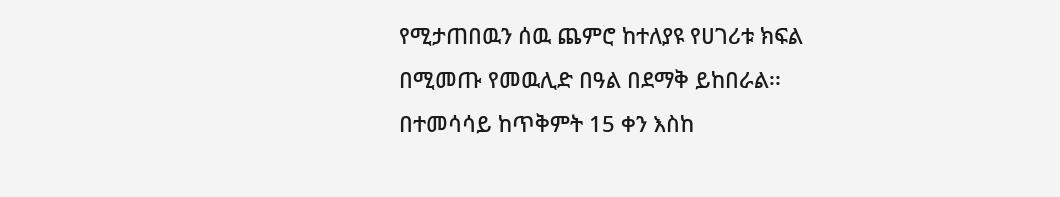የሚታጠበዉን ሰዉ ጨምሮ ከተለያዩ የሀገሪቱ ክፍል በሚመጡ የመዉሊድ በዓል በደማቅ ይከበራል፡፡ በተመሳሳይ ከጥቅምት 15 ቀን እስከ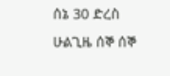ሰኔ 30 ድረስ ሁልጊዜ ሰኞ ሰኞ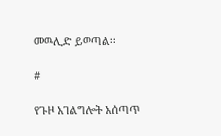መዉሊድ ይወጣል፡፡

#

የጉዞ አገልግሎት አሰጣጥ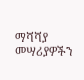ማሻሻያ መሣሪያዎችን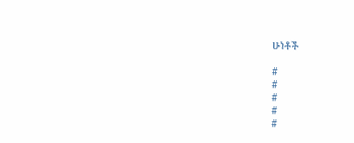ሁነቶች

#
#
#
#
#